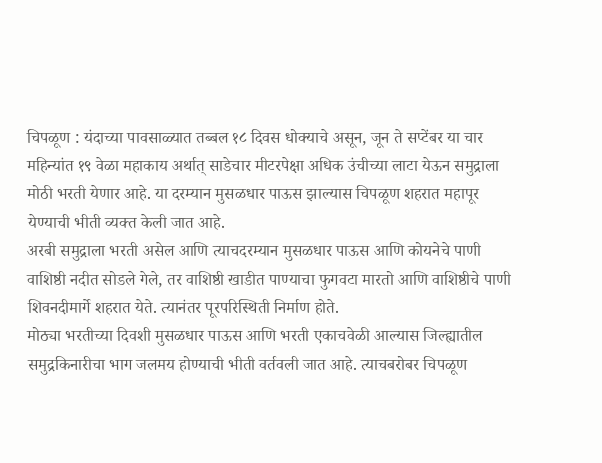चिपळूण : यंदाच्या पावसाळ्यात तब्बल १८ दिवस धोक्याचे असून, जून ते सप्टेंबर या चार महिन्यांत १९ वेळा महाकाय अर्थात् साडेचार मीटरपेक्षा अधिक उंचीच्या लाटा येऊन समुद्राला मोठी भरती येणार आहे. या दरम्यान मुसळधार पाऊस झाल्यास चिपळूण शहरात महापूर येण्याची भीती व्यक्त केली जात आहे.
अरबी समुद्राला भरती असेल आणि त्याचदरम्यान मुसळधार पाऊस आणि कोयनेचे पाणी वाशिष्ठी नदीत सोडले गेले, तर वाशिष्ठी खाडीत पाण्याचा फुगवटा मारतो आणि वाशिष्ठीचे पाणी शिवनदीमार्गे शहरात येते. त्यानंतर पूरपरिस्थिती निर्माण होते.
मोठ्या भरतीच्या दिवशी मुसळधार पाऊस आणि भरती एकाचवेळी आल्यास जिल्ह्यातील समुद्रकिनारीचा भाग जलमय होण्याची भीती वर्तवली जात आहे. त्याचबरोबर चिपळूण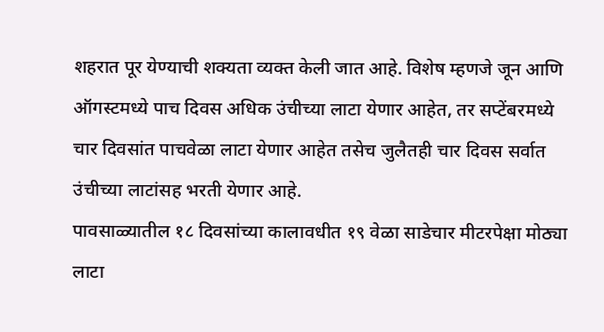शहरात पूर येण्याची शक्यता व्यक्त केली जात आहे. विशेष म्हणजे जून आणि ऑगस्टमध्ये पाच दिवस अधिक उंचीच्या लाटा येणार आहेत, तर सप्टेंबरमध्ये चार दिवसांत पाचवेळा लाटा येणार आहेत तसेच जुलैतही चार दिवस सर्वात उंचीच्या लाटांसह भरती येणार आहे.
पावसाळ्यातील १८ दिवसांच्या कालावधीत १९ वेळा साडेचार मीटरपेक्षा मोठ्या लाटा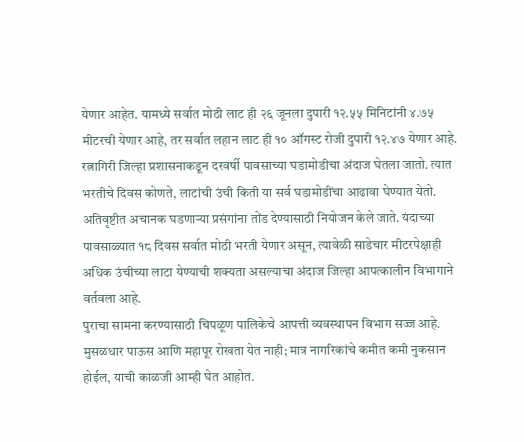येणार आहेत. यामध्ये सर्वात मोठी लाट ही २६ जूनला दुपारी १२.५५ मिनिटांनी ४.७५ मीटरची येणार आहे, तर सर्वात लहान लाट ही १० ऑगस्ट रोजी दुपारी १२.४७ येणार आहे. रत्नागिरी जिल्हा प्रशासनाकडून दरवर्षी पावसाच्या घडामोडीचा अंदाज घेतला जातो. त्यात भरतीचे दिवस कोणते, लाटांची उंची किती या सर्व घडामोडींचा आढावा घेण्यात येतो. अतिवृष्टीत अचानक घडणाऱ्या प्रसंगांना तोंड देण्यासाठी नियोजन केले जाते. यंदाच्या पावसाळ्यात १८ दिवस सर्वात मोठी भरती येणार असून, त्यावेळी साडेचार मीटरपेक्षाही अधिक उंचीच्या लाटा येण्याची शक्यता असल्याचा अंदाज जिल्हा आपत्कालीन विभागाने वर्तवला आहे.
पुराचा सामना करण्यासाठी चिपळूण पालिकेचे आपत्ती व्यवस्थापन विभाग सज्ज आहे. मुसळधार पाऊस आणि महापूर रोखता येत नाही; मात्र नागरिकांचे कमीत कमी नुकसान होईल, याची काळजी आम्ही घेत आहोत.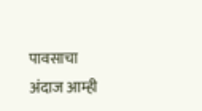पावसाचा अंदाज आम्ही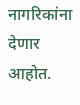नागरिकांना देणार आहोत.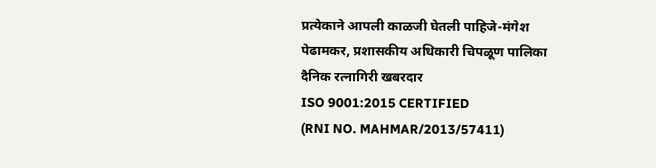प्रत्येकाने आपली काळजी घेतली पाहिजे-मंगेश पेढामकर, प्रशासकीय अधिकारी चिपळूण पालिका
दैनिक रत्नागिरी खबरदार
ISO 9001:2015 CERTIFIED
(RNI NO. MAHMAR/2013/57411)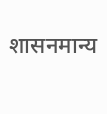शासनमान्य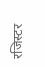रजिस्टर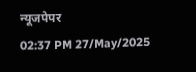न्यूजपेपर
02:37 PM 27/May/2025